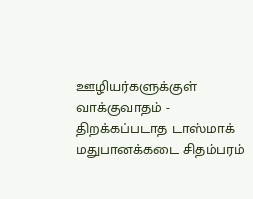ஊழியர்களுக்குள் வாக்குவாதம் - திறக்கப்படாத டாஸ்மாக் மதுபானக்கடை சிதம்பரம்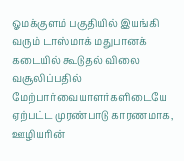ஓமக்குளம் பகுதியில் இயங்கி வரும் டாஸ்மாக் மதுபானக் கடையில் கூடுதல் விலை வசூலிப்பதில் மேற்பார்வையாளர்களிடையே ஏற்பட்ட முரண்பாடு காரணமாக, ஊழியரின்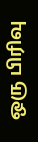ஒரு பிரிவு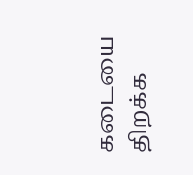கடையை திறக்க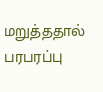மறுத்ததால் பரபரப்பு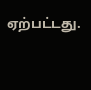ஏற்பட்டது.